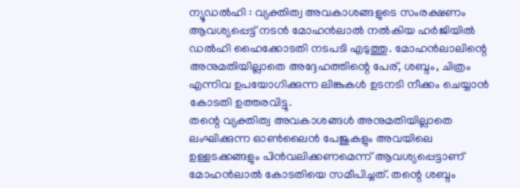ന്യൂഡൽഹി : വ്യക്തിത്വ അവകാശങ്ങളുടെ സംരക്ഷണം ആവശ്യപ്പെട്ട് നടൻ മോഹൻലാൽ നൽകിയ ഹർജിയിൽ ഡൽഹി ഹൈക്കോടതി നടപടി എടുത്തു. മോഹൻലാലിന്റെ അനുമതിയില്ലാതെ അദ്ദേഹത്തിന്റെ പേര്, ശബ്ദം, ചിത്രം എന്നിവ ഉപയോഗിക്കുന്ന ലിങ്കുകൾ ഉടനടി നീക്കം ചെയ്യാൻ കോടതി ഉത്തരവിട്ടു.
തന്റെ വ്യക്തിത്വ അവകാശങ്ങൾ അനുമതിയില്ലാതെ ലംഘിക്കുന്ന ഓൺലൈൻ പേജുകളും അവയിലെ ഉള്ളടക്കങ്ങളും പിൻവലിക്കണമെന്ന് ആവശ്യപ്പെട്ടാണ് മോഹൻലാൽ കോടതിയെ സമീപിച്ചത്. തന്റെ ശബ്ദം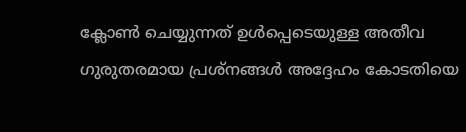ക്ലോൺ ചെയ്യുന്നത് ഉൾപ്പെടെയുള്ള അതീവ ഗുരുതരമായ പ്രശ്നങ്ങൾ അദ്ദേഹം കോടതിയെ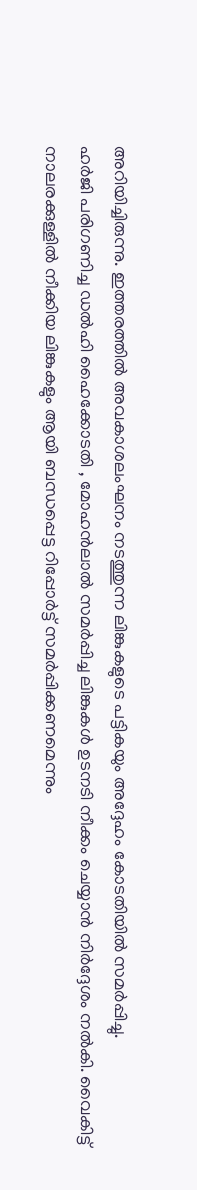അറിയിച്ചിരുന്നു. ഇത്തരത്തിൽ അവകാശലംഘനം നടത്തുന്ന ലിങ്കുകളുടെ പട്ടികയും അദ്ദേഹം കോടതിയിൽ സമർപ്പിച്ചു.
ഹർജി പരിഗണിച്ച ഡൽഹി ഹൈക്കോടതി , മോഹൻലാൽ സമർപ്പിച്ച ലിങ്കുകൾ ഉടനടി നീക്കം ചെയ്യാൻ നിർദ്ദേശം നൽകി. വൈകിട്ട് നാലരക്കുള്ളിൽ നീക്കിയ ലിങ്കുകളും ആയി ബന്ധപ്പെട്ട റിപ്പോർട്ട് സമർപ്പിക്കണമെന്നും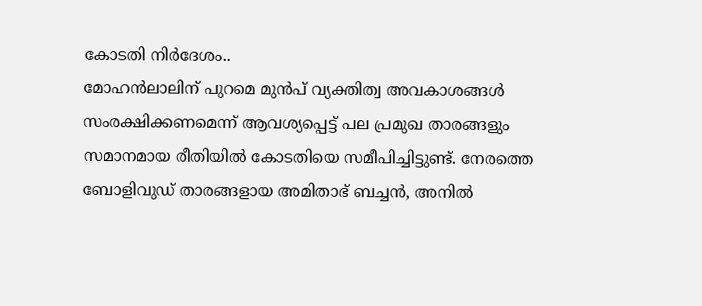കോടതി നിർദേശം..
മോഹൻലാലിന് പുറമെ മുൻപ് വ്യക്തിത്വ അവകാശങ്ങൾ സംരക്ഷിക്കണമെന്ന് ആവശ്യപ്പെട്ട് പല പ്രമുഖ താരങ്ങളും സമാനമായ രീതിയിൽ കോടതിയെ സമീപിച്ചിട്ടുണ്ട്. നേരത്തെ ബോളിവുഡ് താരങ്ങളായ അമിതാഭ് ബച്ചൻ, അനിൽ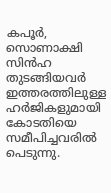കപൂർ, സൊണാക്ഷി സിൻഹ തുടങ്ങിയവർ ഇത്തരത്തിലുള്ള ഹർജികളുമായി കോടതിയെ സമീപിച്ചവരിൽ പെടുന്നു.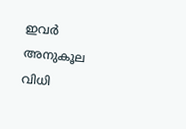ഇവർ അനുകൂല വിധി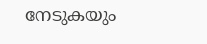നേടുകയും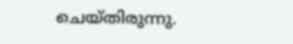ചെയ്തിരുന്നു.